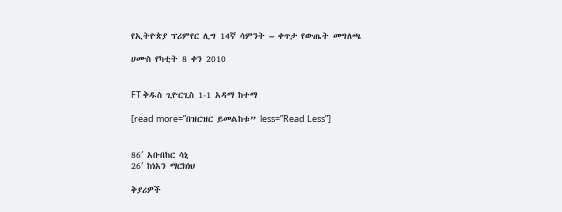የኢትዮጵያ ፕሪምየር ሊግ 14ኛ ሳምንት – ቀጥታ የውጤት መግለጫ

ሀሙስ የካቲት 8 ቀን 2010


FT ቅዱስ ጊዮርጊስ 1-1 አዳማ ከተማ

[read more=”በዝርዝር ይመልከቱ” less=”Read Less”]


86′ አቡበከር ሳኒ
26′ ከነአን ማርክነህ

ቅያሪዎች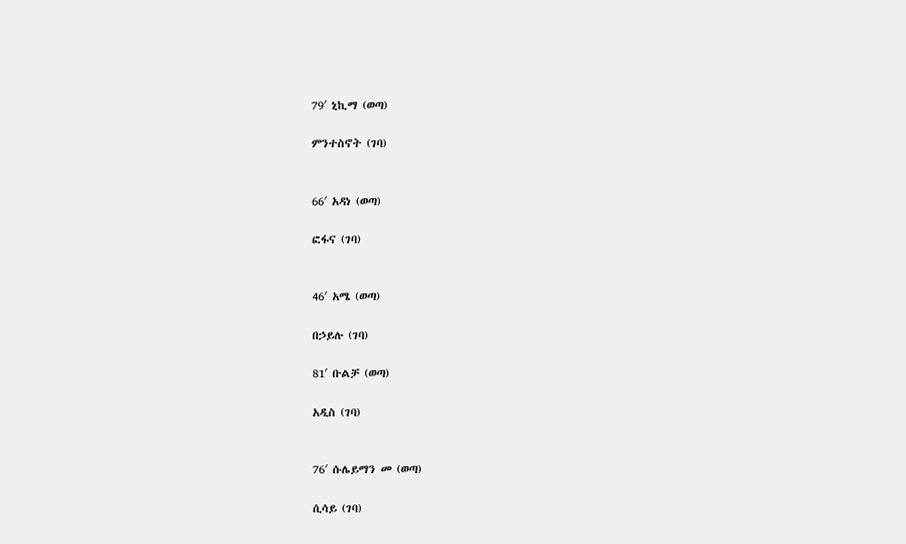79′ ኒኪማ (ወጣ)

ምንተስኖት (ገባ)


66′ አዳነ (ወጣ)

ፎፋና (ገባ)


46′ አሜ (ወጣ)

በኃይሉ (ገባ)

81′ ቡልቻ (ወጣ)

አዲስ (ገባ)


76′ ሱሌይማን መ (ወጣ)

ሲሳይ (ገባ)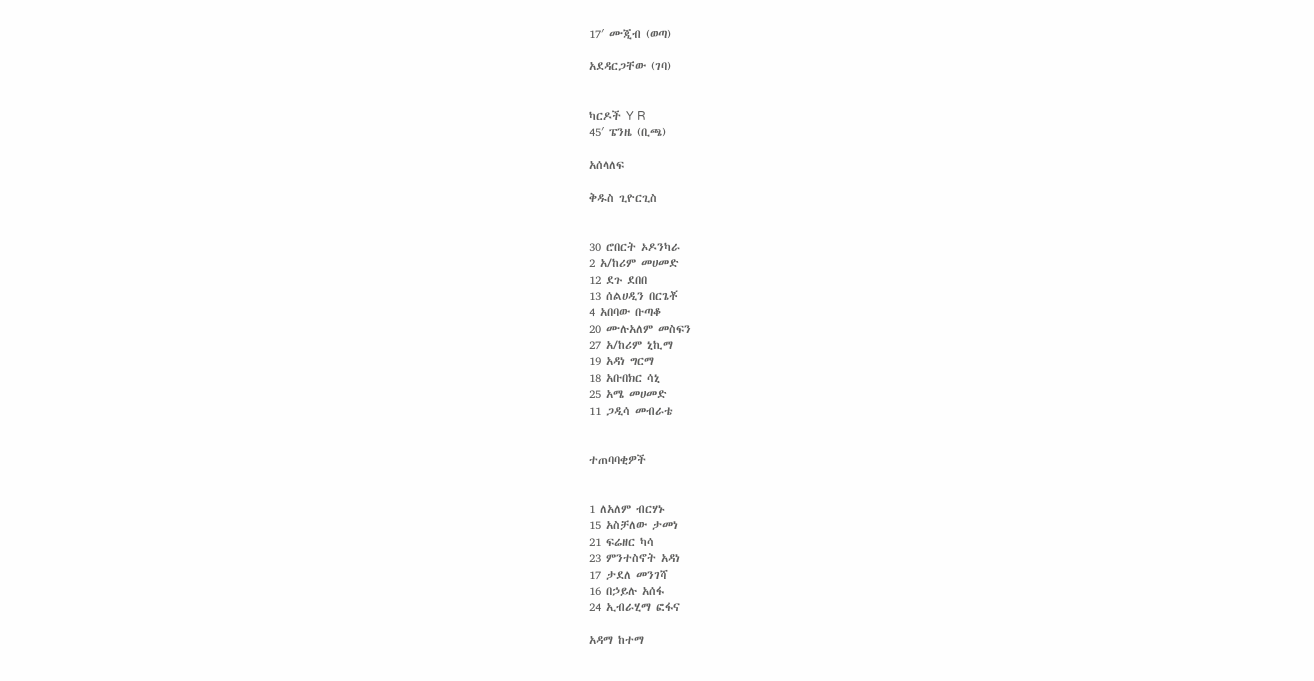17′ ሙጂብ (ወጣ)

አደዳርጋቸው (ገባ)


ካርዶች Y R
45′ ፔንዜ (ቢጫ)

አሰላለፍ

ቅዱስ ጊዮርጊስ


30 ሮበርት ኦዶንካራ
2 አ/ከሪም መሀመድ
12 ደጉ ደበበ
13 ሰልሀዲን በርጌቾ
4 አበባው ቡጣቆ
20 ሙሉአለም መስፍን
27 አ/ከሪም ኒኪማ
19 አዳነ ግርማ
18 አቡበክር ሳኒ
25 አሜ መሀመድ
11 ጋዲሳ መብራቴ


ተጠባባቂዎች


1 ለአለም ብርሃኑ
15 አስቻለው ታመነ
21 ፍሬዘር ካሳ
23 ምንተስኖት አዳነ
17 ታደለ መንገሻ
16 በኃይሉ አሰፋ
24 ኢብራሂማ ፎፋና

አዳማ ከተማ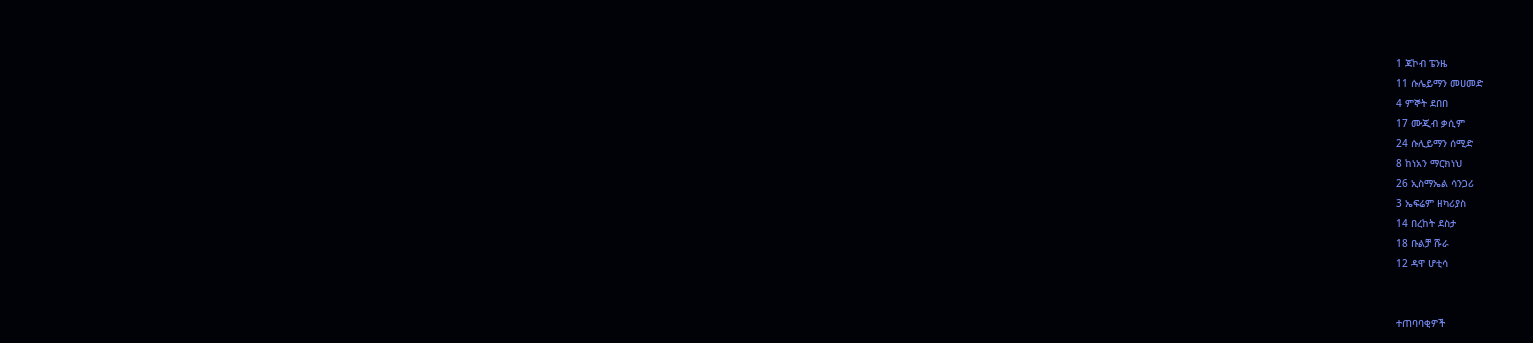1 ጃኮብ ፔንዜ
11 ሱሌይማን መሀመድ
4 ምኞት ደበበ
17 ሙጂብ ቃሲም
24 ሱሊይማን ሰሚድ
8 ከነአን ማርክነህ
26 ኢስማኤል ሳንጋሪ
3 ኤፍሬም ዘካሪያስ
14 በረከት ደስታ
18 ቡልቻ ሹራ
12 ዳዋ ሆቲሳ


ተጠባባቂዎች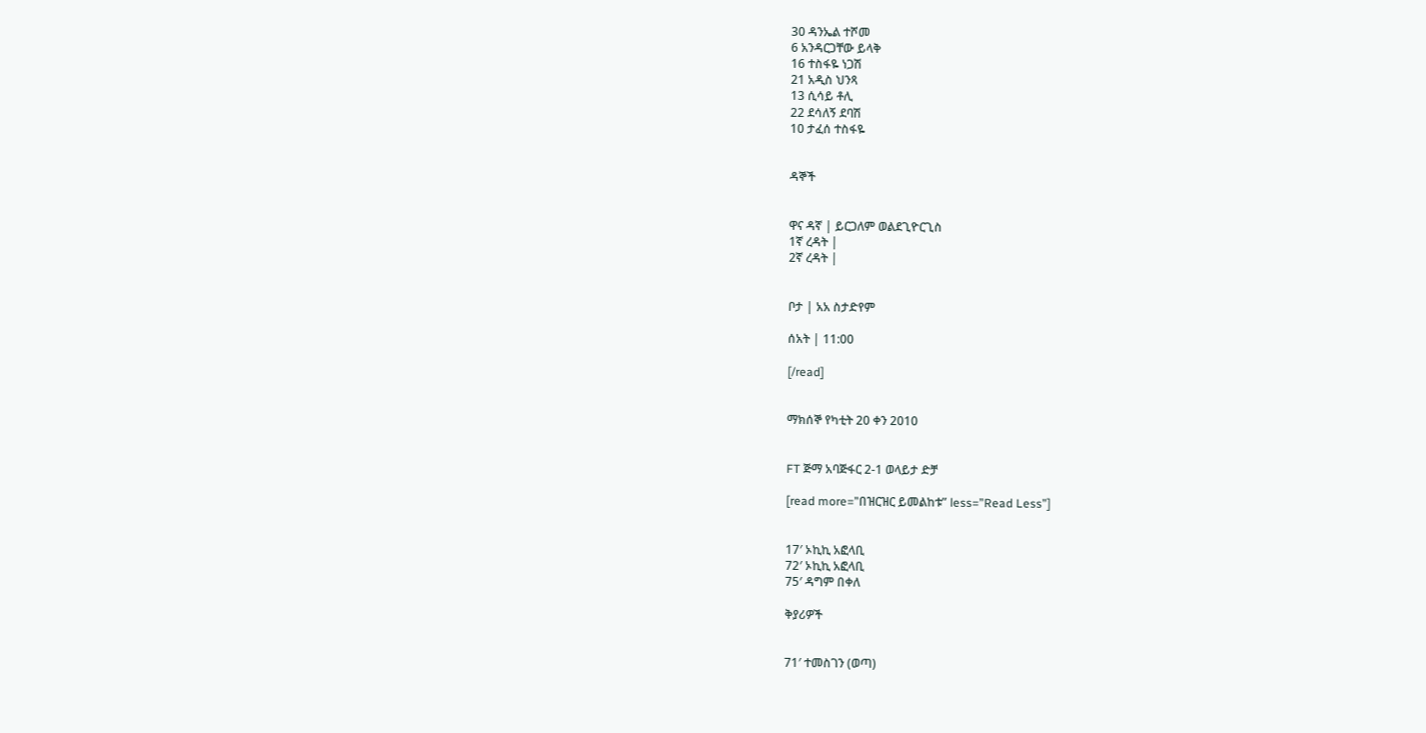30 ዳንኤል ተሾመ
6 አንዳርጋቸው ይላቅ
16 ተስፋዬ ነጋሽ
21 አዲስ ህንጻ
13 ሲሳይ ቶሊ
22 ደሳለኝ ደባሽ
10 ታፈሰ ተስፋዬ


ዳኞች


ዋና ዳኛ | ይርጋለም ወልደጊዮርጊስ
1ኛ ረዳት |
2ኛ ረዳት |


ቦታ | አአ ስታድየም

ሰአት | 11:00

[/read]


ማክሰኞ የካቲት 20 ቀን 2010


FT ጅማ አባጅፋር 2-1 ወላይታ ድቻ

[read more=”በዝርዝር ይመልከቱ” less=”Read Less”]


17′ ኦኪኪ አፎላቢ
72′ ኦኪኪ አፎላቢ
75′ ዳግም በቀለ

ቅያሪዎች


71′ ተመስገን (ወጣ)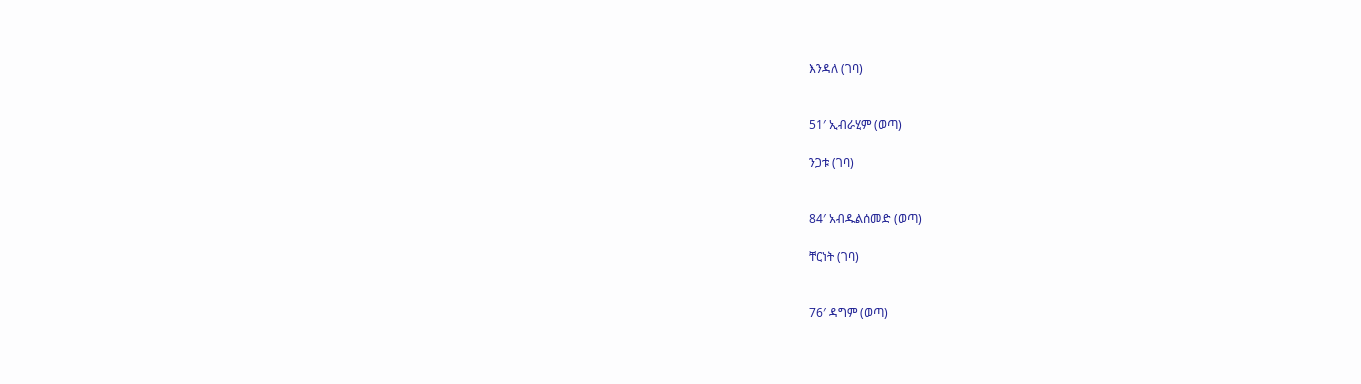እንዳለ (ገባ)


51′ ኢብራሂም (ወጣ)

ንጋቱ (ገባ)


84′ አብዱልሰመድ (ወጣ)

ቸርነት (ገባ)


76′ ዳግም (ወጣ)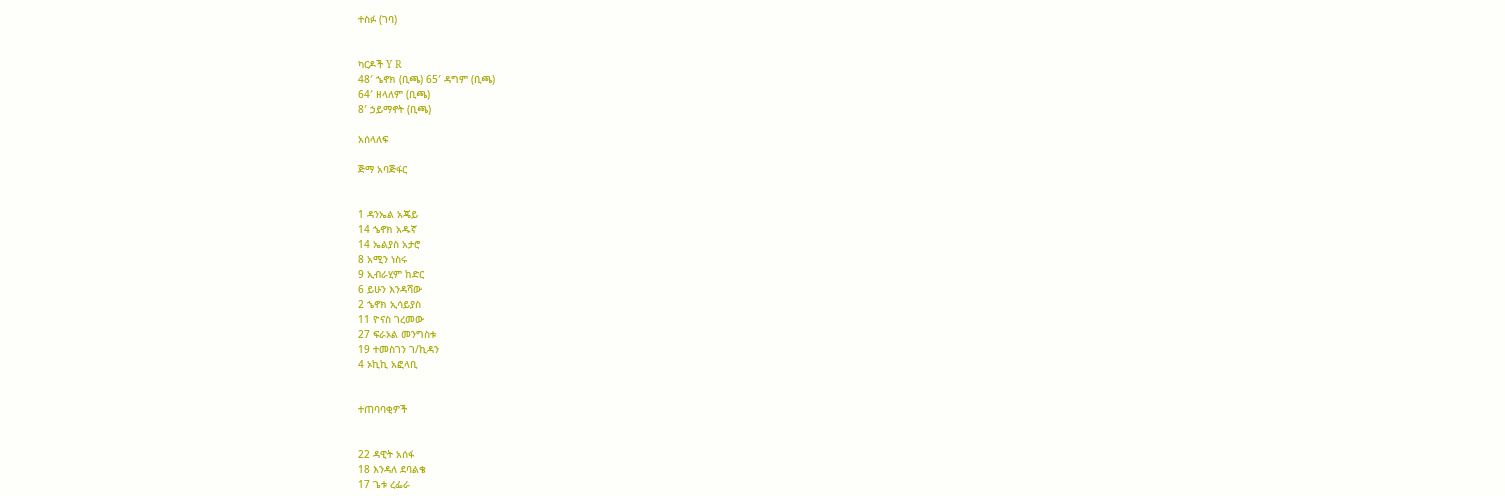ተስፉ (ገባ)


ካርዶች Y R
48′ ኄኖክ (ቢጫ) 65′ ዳግም (ቢጫ)
64′ ዘላለም (ቢጫ)
8′ ኃይማኖት (ቢጫ)

አሰላለፍ

ጅማ አባጅፋር


1 ዳንኤል አጄይ
14 ኄኖክ አዱኛ
14 ኤልያስ አታሮ
8 አሚን ነስሩ
9 ኢብራሂም ከድር
6 ይሁን እንዳሻው
2 ኄኖክ ኢሳይያስ
11 ዮናስ ገረመው
27 ፍራኦል መንግስቱ
19 ተመስገን ገ/ኪዳን
4 ኦኪኪ አፎላቢ


ተጠባባቂዎች


22 ዳዊት አሰፋ
18 እንዳለ ደባልቄ
17 ጌቱ ረፌራ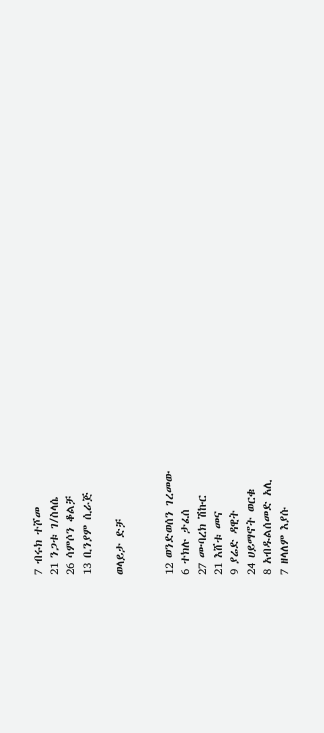7 ብሩክ ተሾመ
21 ንጋቱ ገ/ስላሴ
26 ሳምሶን ቆልቻ
13 ቢንያም ሲራጅ

ወላይታ ድቻ


12 ወንድወሰን ገረመው
6 ተክሉ ታፈሰ
27 ሙባረክ ሽኩር
21 እሸቱ መና
9 ያሬድ ዳዊት
24 ሀይማኖት ወርቁ
8 አብዱልሰመድ አሊ
7 ዘላለም እያሱ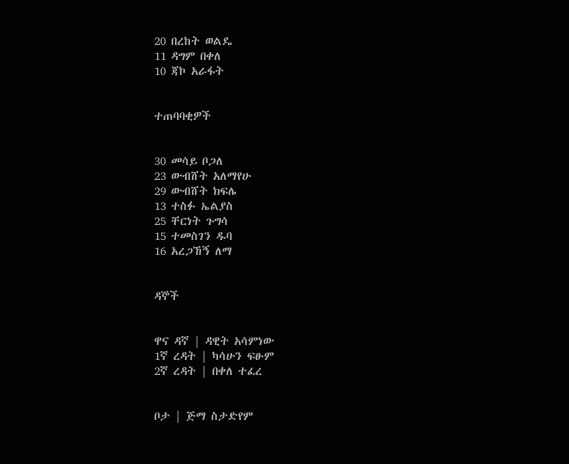20 በረከት ወልዴ
11 ዳግም በቀለ
10 ጃኮ አራፋት


ተጠባባቂዎች


30 መሳይ ቦጋለ
23 ውብሸት አለማየሁ
29 ውብሸት ክፍሌ
13 ተስፉ ኤልያስ
25 ቸርነት ጉግሳ
15 ተመስገን ዱባ
16 አረጋኸኝ ለማ


ዳኞች


ዋና ዳኛ | ዳዊት አሳምነው
1ኛ ረዳት | ካሳሁን ፍፁም
2ኛ ረዳት | በቀለ ተፈረ


ቦታ | ጅማ ስታድየም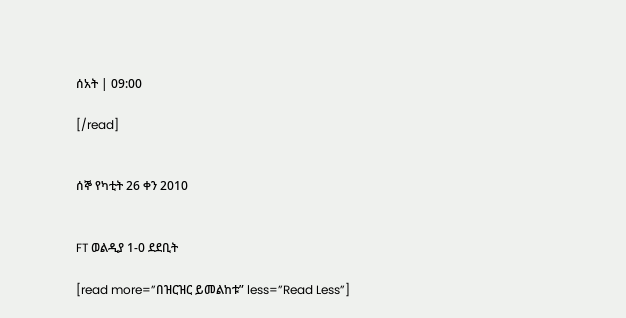ሰአት | 09:00

[/read]


ሰኞ የካቲት 26 ቀን 2010


FT ወልዲያ 1-0 ደደቢት

[read more=”በዝርዝር ይመልከቱ” less=”Read Less”]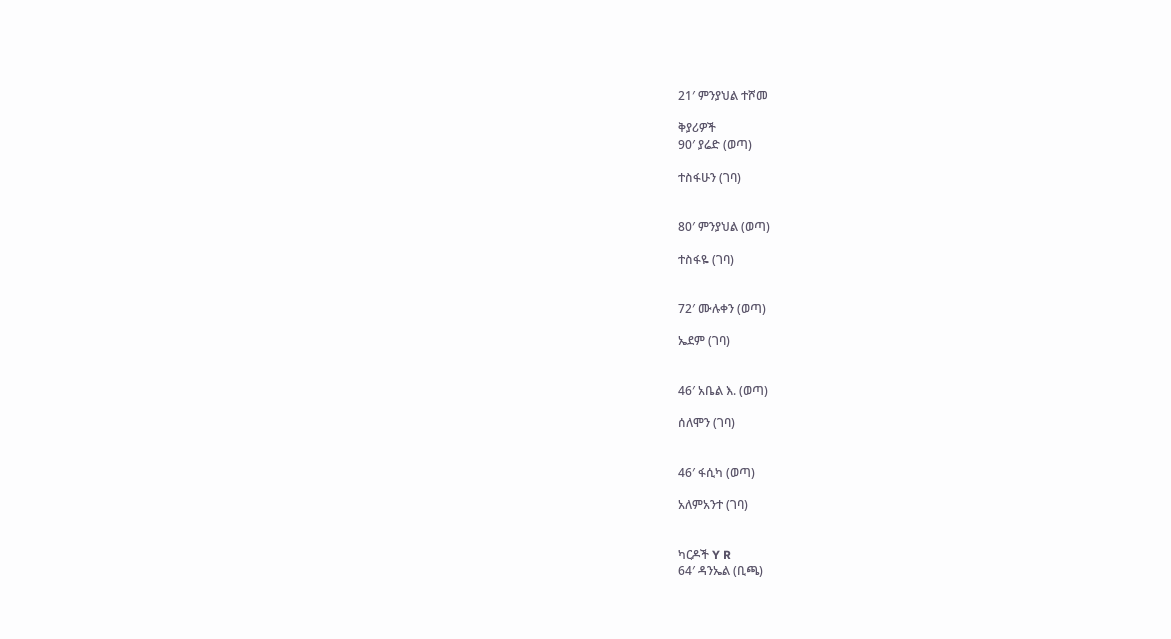21′ ምንያህል ተሾመ

ቅያሪዎች
90′ ያሬድ (ወጣ)

ተስፋሁን (ገባ)


80′ ምንያህል (ወጣ)

ተስፋዬ (ገባ)


72′ ሙሉቀን (ወጣ)

ኤደም (ገባ)


46′ አቤል እ. (ወጣ)

ሰለሞን (ገባ)


46′ ፋሲካ (ወጣ)

አለምአንተ (ገባ)


ካርዶች Y R
64′ ዳንኤል (ቢጫ)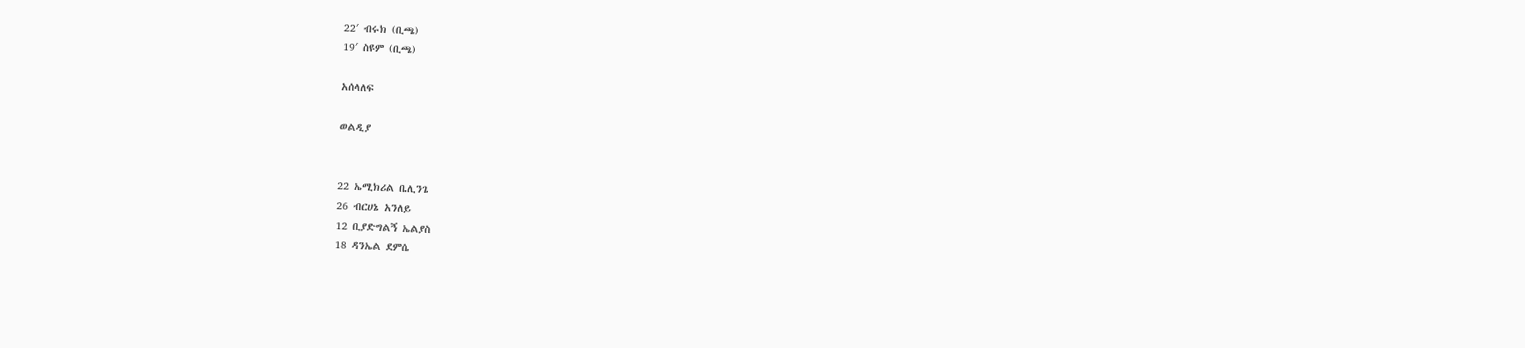22′ ብሩክ (ቢጫ)
19′ ስዩም (ቢጫ)

አሰላለፍ

ወልዲያ


22 ኤሚክሪል ቤሊንጌ
26 ብርሀኔ አንለይ
12 ቢያድግልኝ ኤልያስ
18 ዳንኤል ደምሴ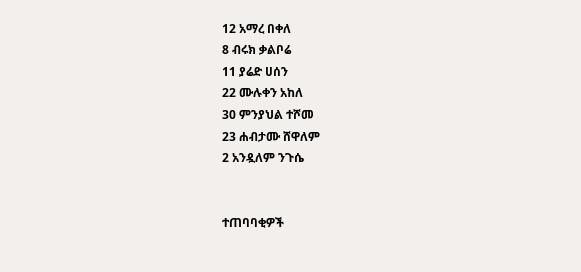12 አማረ በቀለ
8 ብሩክ ቃልቦሬ
11 ያሬድ ሀሰን
22 ሙሉቀን አከለ
30 ምንያህል ተሾመ
23 ሐብታሙ ሸዋለም
2 አንዷለም ንጉሴ


ተጠባባቂዎች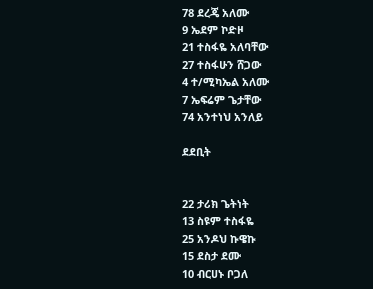78 ደረጄ አለሙ
9 ኤደም ኮድዞ
21 ተስፋዬ አለባቸው
27 ተስፋሁን ሸጋው
4 ተ/ሚካኤል አለሙ
7 ኤፍሬም ጌታቸው
74 አንተነህ አንለይ

ደደቢት


22 ታሪክ ጌትነት
13 ስዩም ተስፋዬ
25 አንዶህ ኩዌኩ
15 ደስታ ደሙ
10 ብርሀኑ ቦጋለ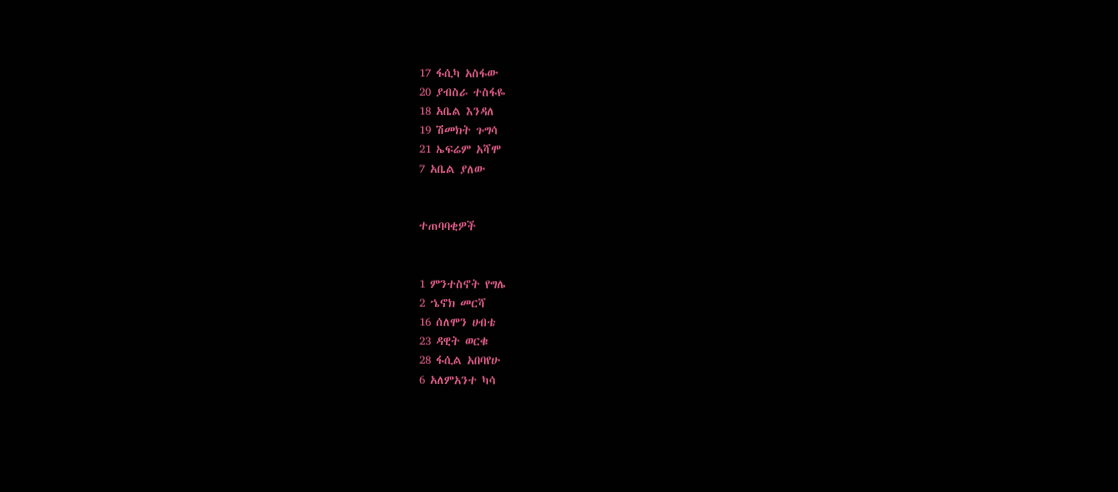17 ፋሲካ አስፋው
20 ያብስራ ተስፋዬ
18 አቤል እንዳለ
19 ሽመክት ጉግሳ
21 ኤፍሬም አሻሞ
7 አቤል ያለው


ተጠባባቂዎች


1 ምንተስኖት የግሌ
2 ኄኖክ መርሻ
16 ሰለሞን ሀብቴ
23 ዳዊት ወርቁ
28 ፋሲል አበባየሁ
6 አለምአንተ ካሳ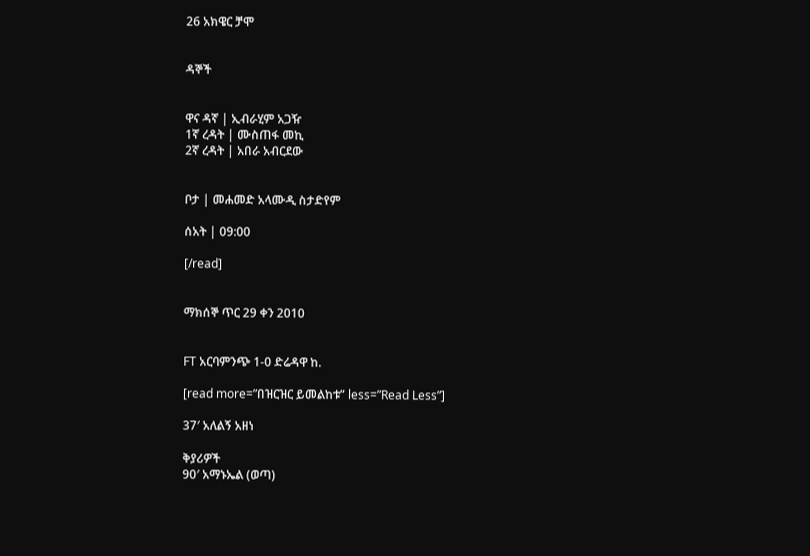26 አክዌር ቻሞ


ዳኞች


ዋና ዳኛ | ኢብራሂም አጋዥ
1ኛ ረዳት | ሙስጠፋ መኪ
2ኛ ረዳት | አበራ አብርደው


ቦታ | መሐመድ አላሙዲ ስታድየም

ሰአት | 09:00

[/read]


ማክሰኞ ጥር 29 ቀን 2010


FT አርባምንጭ 1-0 ድሬዳዋ ከ.

[read more=”በዝርዝር ይመልከቱ” less=”Read Less”]

37′ አለልኝ አዘነ

ቅያሪዎች
90′ አማኑኤል (ወጣ)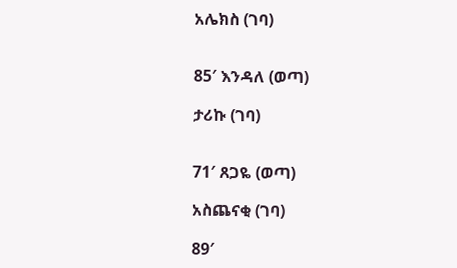አሌክስ (ገባ)


85′ እንዳለ (ወጣ)

ታሪኩ (ገባ)


71′ ጸጋዬ (ወጣ)

አስጨናቂ (ገባ)

89′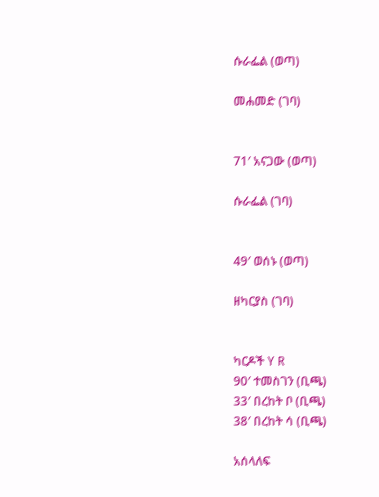ሱራፌል (ወጣ)

መሐመድ (ገባ)


71′ አናጋው (ወጣ)

ሱራፌል (ገባ)


49′ ወሰኑ (ወጣ)

ዘካርያስ (ገባ)


ካርዶች Y R
90′ ተመስገን (ቢጫ)
33′ በረከት ቦ (ቢጫ)
38′ በረከት ሳ (ቢጫ)

አሰላለፍ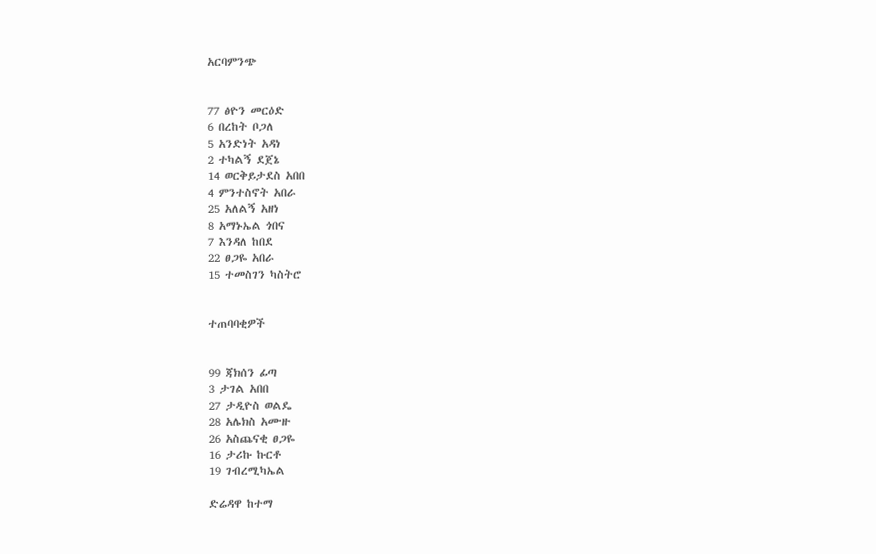አርባምንጭ


77 ፅዮን መርዕድ
6 በረከት ቦጋለ
5 አንድነት አዳነ
2 ተካልኝ ደጀኔ
14 ወርቅይታደስ አበበ
4 ምንተስኖት አበራ
25 አለልኝ አዘነ
8 አማኑኤል ጎበና
7 እንዳለ ከበደ
22 ፀጋዬ አበራ
15 ተመስገን ካስትሮ


ተጠባባቂዎች


99 ጃክሰን ፊጣ
3 ታገል አበበ
27 ታዲዮስ ወልዴ
28 አሌክስ አሙዙ
26 አስጨናቂ ፀጋዬ
16 ታሪኩ ኩርቶ
19 ገብረሚካኤል

ድሬዳዋ ከተማ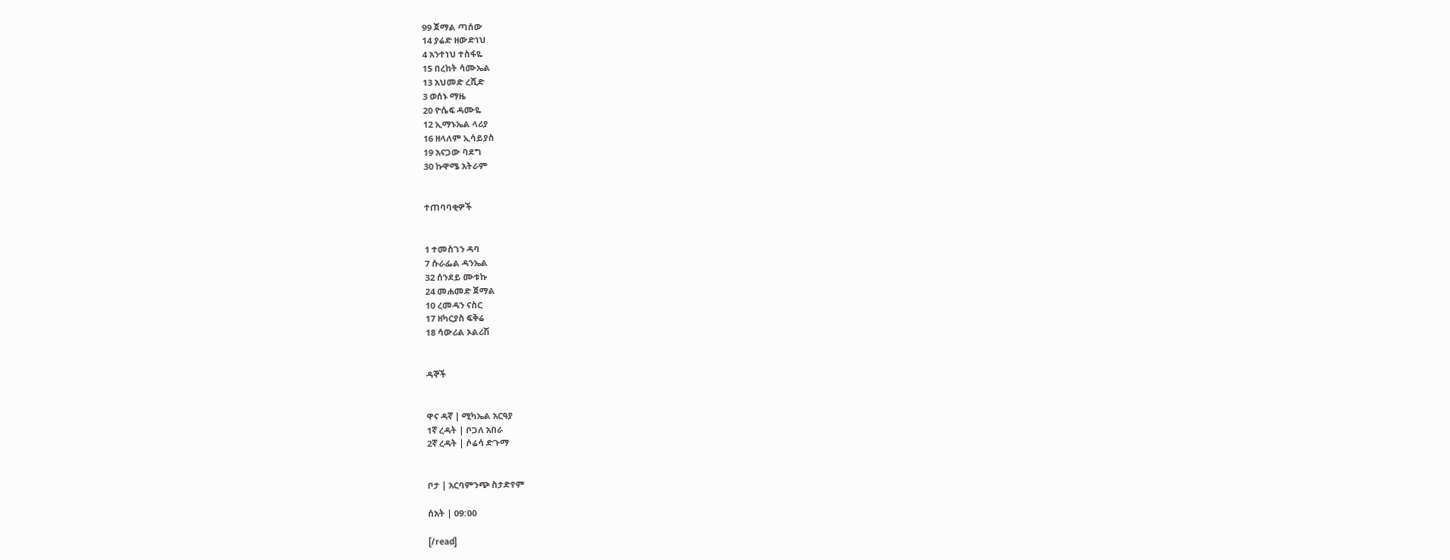99 ጀማል ጣሰው
14 ያሬድ ዘውድነህ
4 አንተነህ ተስፋዬ
15 በረከት ሳሙኤል
13 አህመድ ረሺድ
3 ወሰኑ ማዜ
20 ዮሴፍ ዳሙዬ
12 ኢማኑኤል ላሪያ
16 ዘላለም ኢሳይያስ
19 አናጋው ባደግ
30 ኩዋሜ አትራም


ተጠባባቂዎች


1 ተመስገን ዳባ
7 ሱራፌል ዳንኤል
32 ሰንደይ ሙቱኩ
24 መሐመድ ጀማል
10 ረመዳን ናስር
17 ዘካርያስ ፍቅሬ
18 ሳውሪል ኦልሪሽ


ዳኞች


ዋና ዳኛ | ሚካኤል አርዓያ
1ኛ ረዳት | ቦጋለ አበራ
2ኛ ረዳት | ሶሬሳ ድጉማ


ቦታ | አርባምንጭ ስታድየም

ሰአት | 09:00

[/read]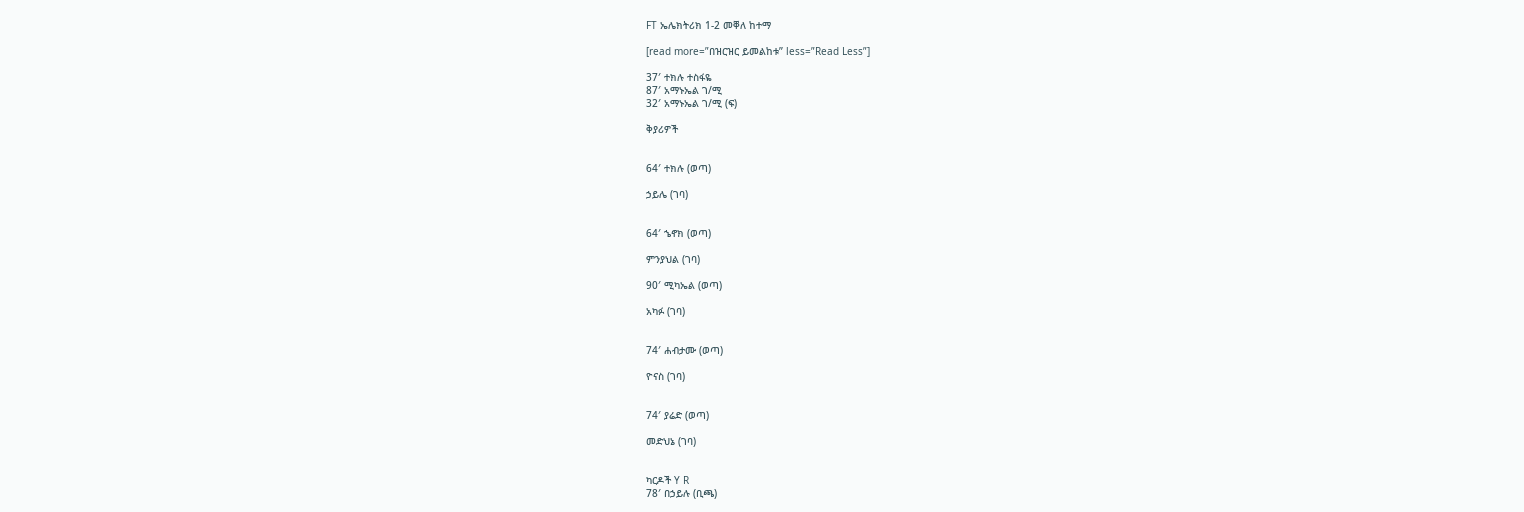FT ኤሌክትሪክ 1-2 መቐለ ከተማ

[read more=”በዝርዝር ይመልከቱ” less=”Read Less”]

37′ ተክሉ ተስፋዬ
87′ አማኑኤል ገ/ሚ
32′ አማኑኤል ገ/ሚ (ፍ)

ቅያሪዎች


64′ ተክሉ (ወጣ)

ኃይሌ (ገባ)


64′ ኄኖክ (ወጣ)

ምንያህል (ገባ)

90′ ሚካኤል (ወጣ)

አካፉ (ገባ)


74′ ሐብታሙ (ወጣ)

ዮናስ (ገባ)


74′ ያሬድ (ወጣ)

መድህኔ (ገባ)


ካርዶች Y R
78′ በኃይሉ (ቢጫ)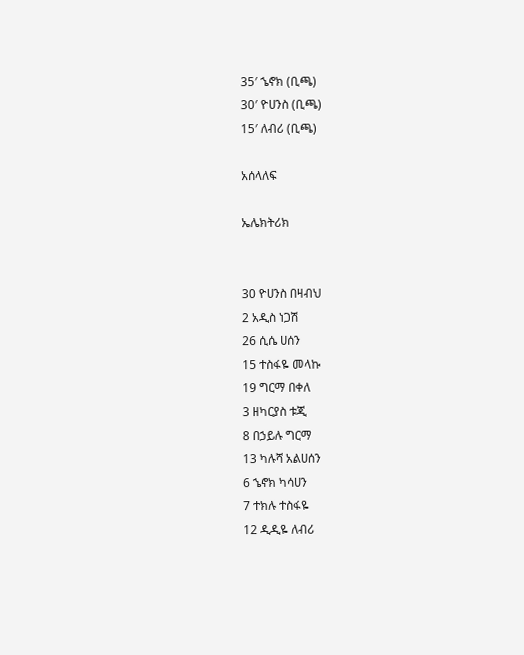35′ ኄኖክ (ቢጫ)
30′ ዮሀንስ (ቢጫ)
15′ ለብሪ (ቢጫ)

አሰላለፍ

ኤሌክትሪክ


30 ዮሀንስ በዛብህ
2 አዲስ ነጋሽ
26 ሲሴ ሀሰን
15 ተስፋዬ መላኩ
19 ግርማ በቀለ
3 ዘካርያስ ቱጂ
8 በኃይሉ ግርማ
13 ካሉሻ አልሀሰን
6 ኄኖክ ካሳሀን
7 ተክሉ ተስፋዬ
12 ዲዲዬ ለብሪ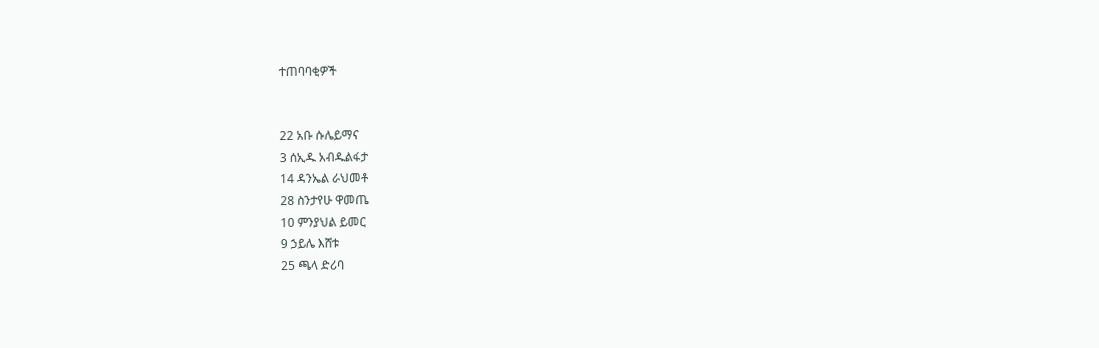ተጠባባቂዎች


22 አቡ ሱሌይማና
3 ሰኢዱ አብዱልፋታ
14 ዳንኤል ራህመቶ
28 ስንታየሁ ዋመጤ
10 ምንያህል ይመር
9 ኃይሌ እሸቱ
25 ጫላ ድሪባ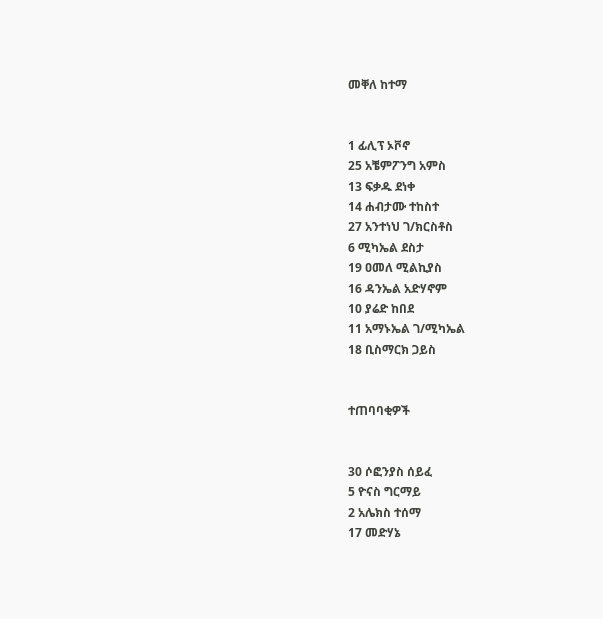መቐለ ከተማ


1 ፊሊፕ ኦቮኖ
25 አቼምፖንግ አምስ
13 ፍቃዱ ደነቀ
14 ሐብታሙ ተከስተ
27 አንተነህ ገ/ክርስቶስ
6 ሚካኤል ደስታ
19 ዐመለ ሚልኪያስ
16 ዳንኤል አድሃኖም
10 ያሬድ ከበደ
11 አማኑኤል ገ/ሚካኤል
18 ቢስማርክ ጋይስ


ተጠባባቂዎች


30 ሶፎንያስ ሰይፈ
5 ዮናስ ግርማይ
2 አሌክስ ተሰማ
17 መድሃኔ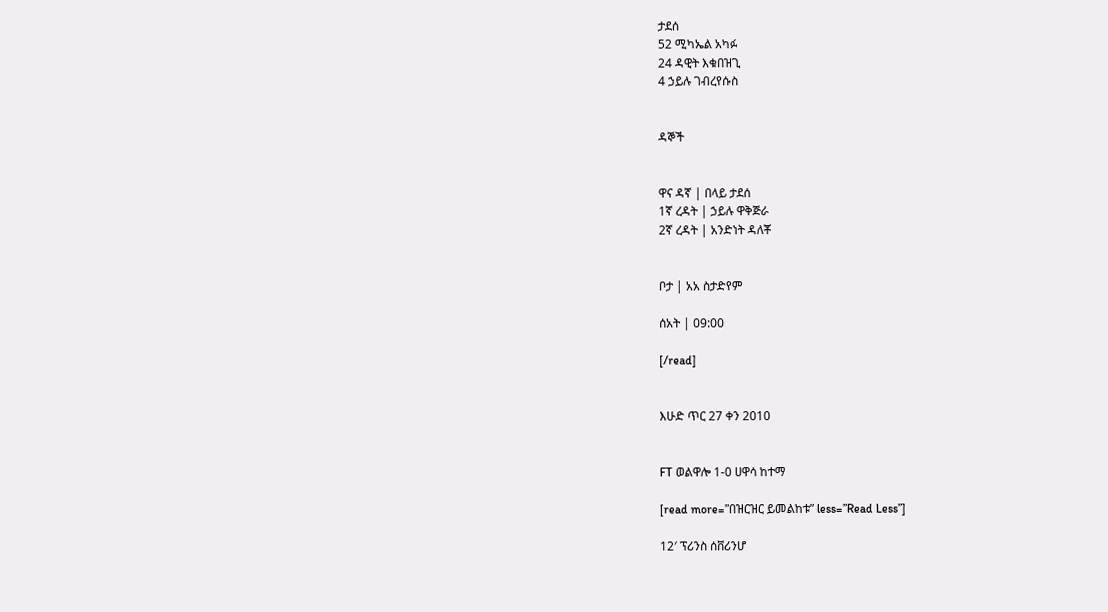ታደሰ
52 ሚካኤል አካፉ
24 ዳዊት እቁበዝጊ
4 ኃይሉ ገብረየሱስ


ዳኞች


ዋና ዳኛ | በላይ ታደሰ
1ኛ ረዳት | ኃይሉ ዋቅጅራ
2ኛ ረዳት | አንድነት ዳለቾ


ቦታ | አአ ስታድየም

ሰአት | 09:00

[/read]


እሁድ ጥር 27 ቀን 2010


FT ወልዋሎ 1-0 ሀዋሳ ከተማ

[read more=”በዝርዝር ይመልከቱ” less=”Read Less”]

12′ ፕሪንስ ሰቨሪንሆ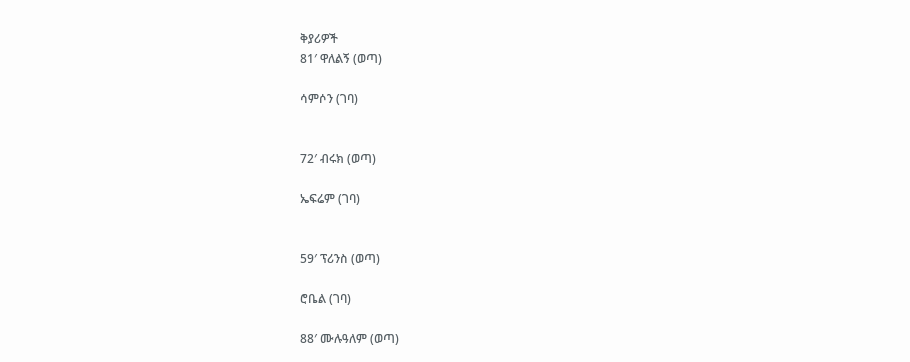ቅያሪዎች
81′ ዋለልኝ (ወጣ)

ሳምሶን (ገባ)


72′ ብሩክ (ወጣ)

ኤፍሬም (ገባ)


59′ ፕሪንስ (ወጣ)

ሮቤል (ገባ)

88′ ሙሉዓለም (ወጣ)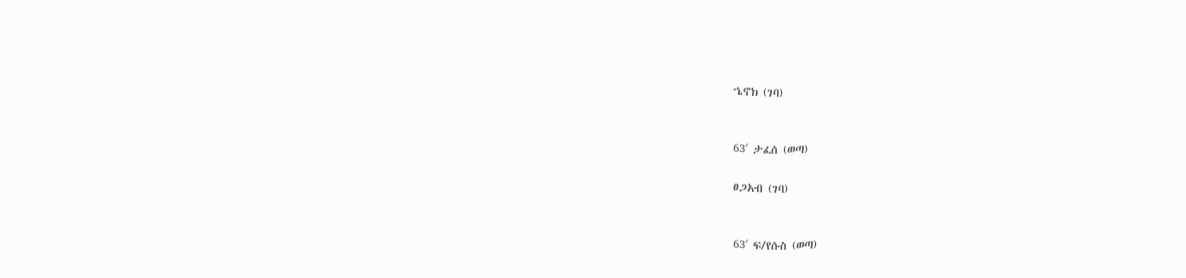ኄኖክ (ገባ)


63′ ታፈሰ (ወጣ)

ፀጋአብ (ገባ)


63′ ፍ/የሱስ (ወጣ)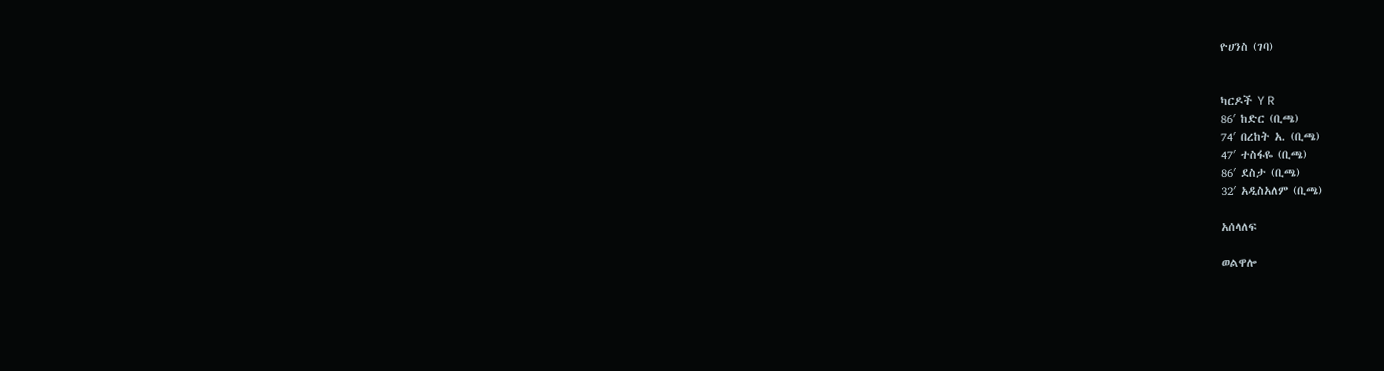ዮሀንስ (ገባ)


ካርዶች Y R
86′ ከድር (ቢጫ)
74′ በረከት አ. (ቢጫ)
47′ ተስፋዬ (ቢጫ)
86′ ደስታ (ቢጫ)
32′ አዲስአለም (ቢጫ)

አሰላለፍ

ወልዋሎ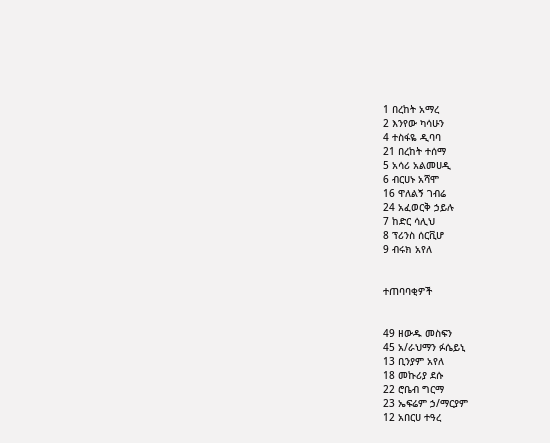1 በረከት አማረ
2 እንየው ካሳሁን
4 ተስፋዬ ዲባባ
21 በረከት ተሰማ
5 አሳሪ አልመሀዲ
6 ብርሀኑ አሻሞ
16 ዋለልኝ ገብሬ
24 አፈወርቅ ኃይሉ
7 ከድር ሳሊህ
8 ፕሪንስ ሰርቪሆ
9 ብሩክ አየለ


ተጠባባቂዎች


49 ዘውዱ መስፍን
45 አ/ራህማን ፉሴይኒ
13 ቢንያም አየለ
18 መኩሪያ ደሱ
22 ሮቤብ ግርማ
23 ኤፍሬም ኃ/ማርያም
12 አበርሀ ተዓረ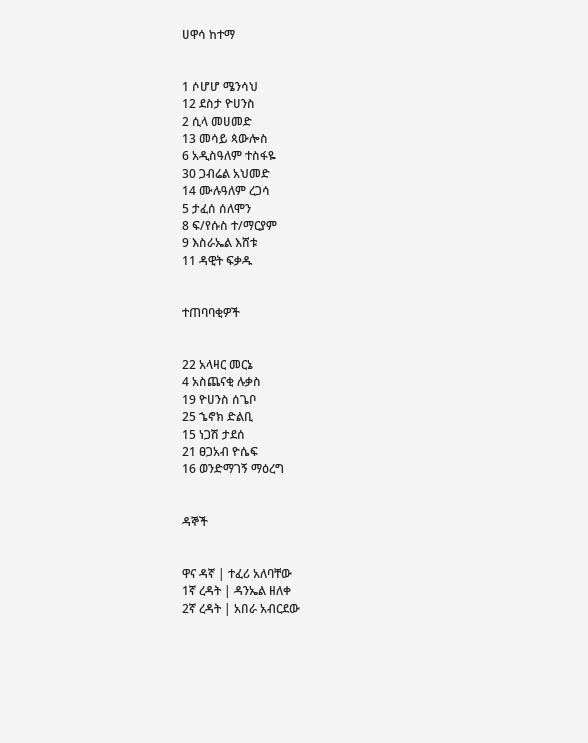ሀዋሳ ከተማ


1 ሶሆሆ ሜንሳህ
12 ደስታ ዮሀንስ
2 ሲላ መሀመድ
13 መሳይ ጳውሎስ
6 አዲስዓለም ተስፋዬ
30 ጋብሬል አህመድ
14 ሙሉዓለም ረጋሳ
5 ታፈሰ ሰለሞን
8 ፍ/የሱስ ተ/ማርያም
9 እስራኤል እሸቱ
11 ዳዊት ፍቃዱ


ተጠባባቂዎች


22 አላዛር መርኔ
4 አስጨናቂ ሉቃስ
19 ዮሀንስ ሰጌቦ
25 ኄኖክ ድልቢ
15 ነጋሽ ታደሰ
21 ፀጋአብ ዮሴፍ
16 ወንድማገኝ ማዕረግ


ዳኞች


ዋና ዳኛ | ተፈሪ አለባቸው
1ኛ ረዳት | ዳንኤል ዘለቀ
2ኛ ረዳት | አበራ አብርደው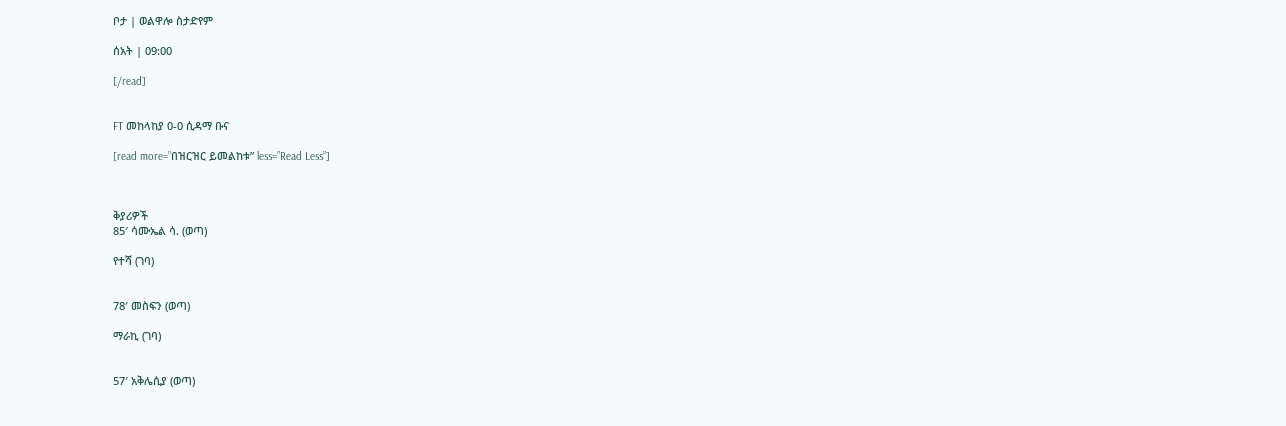ቦታ | ወልዋሎ ስታድየም

ሰአት | 09:00

[/read]


FT መከላከያ 0-0 ሲዳማ ቡና

[read more=”በዝርዝር ይመልከቱ” less=”Read Less”]



ቅያሪዎች
85′ ሳሙኤል ሳ. (ወጣ)

የተሻ (ገባ)


78′ መስፍን (ወጣ)

ማራኪ (ገባ)


57′ አቅሌሲያ (ወጣ)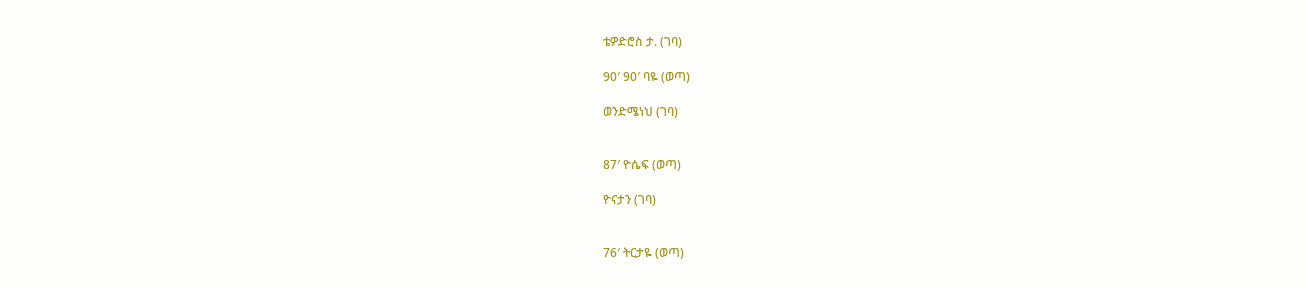ቴዎድሮስ ታ. (ገባ)

90′ 90′ ባዬ (ወጣ)

ወንድሜነህ (ገባ)


87′ ዮሴፍ (ወጣ)

ዮናታን (ገባ)


76′ ትርታዬ (ወጣ)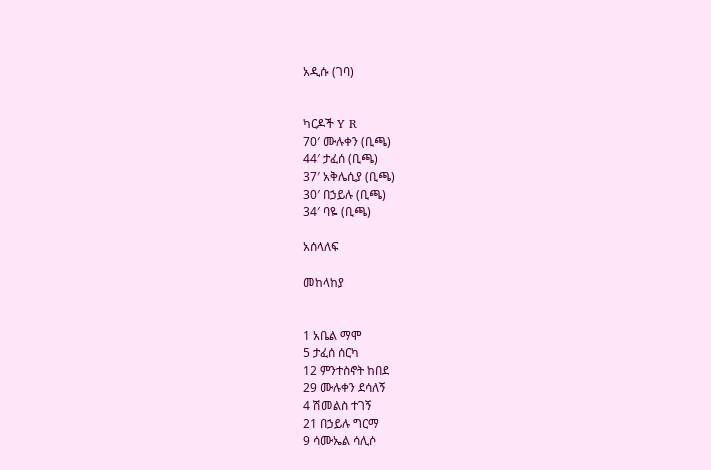አዲሱ (ገባ)


ካርዶች Y R
70′ ሙሉቀን (ቢጫ)
44′ ታፈሰ (ቢጫ)
37′ አቅሌሲያ (ቢጫ)
30′ በኃይሉ (ቢጫ)
34′ ባዬ (ቢጫ)

አሰላለፍ

መከላከያ


1 አቤል ማሞ
5 ታፈሰ ሰርካ
12 ምንተስኖት ከበደ
29 ሙሉቀን ደሳለኝ
4 ሽመልስ ተገኝ
21 በኃይሉ ግርማ
9 ሳሙኤል ሳሊሶ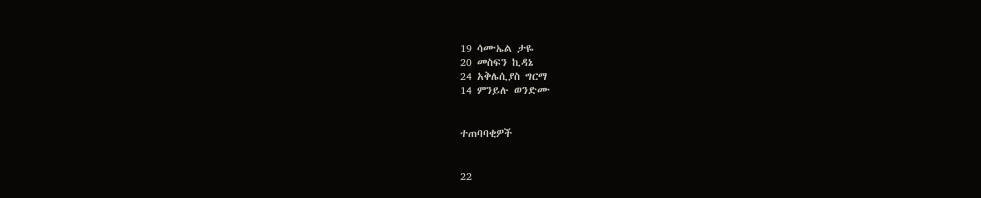19 ሳሙኤል ታዬ
20 መስፍን ኪዳኔ
24 አቅሌሲያስ ግርማ
14 ምንይሉ ወንድሙ


ተጠባባቂዎች


22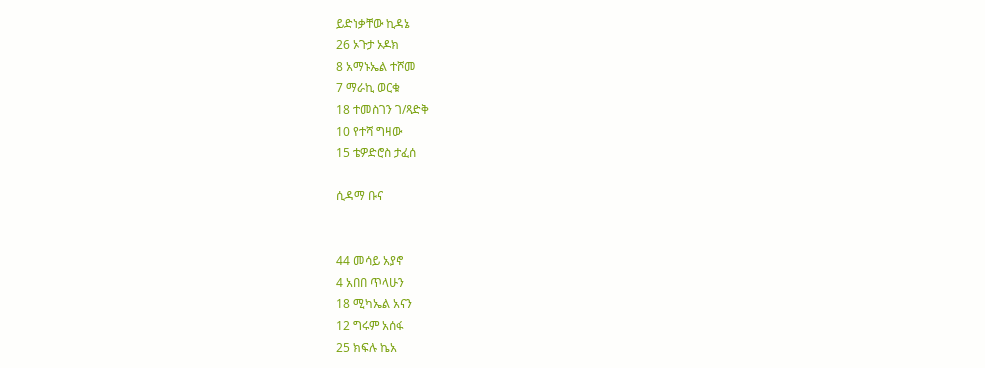ይድነቃቸው ኪዳኔ
26 ኦጉታ ኦዶክ
8 አማኑኤል ተሾመ
7 ማራኪ ወርቁ
18 ተመስገን ገ/ጻድቅ
10 የተሻ ግዛው
15 ቴዎድሮስ ታፈሰ

ሲዳማ ቡና


44 መሳይ አያኖ
4 አበበ ጥላሁን
18 ሚካኤል አናን
12 ግሩም አሰፋ
25 ክፍሉ ኬአ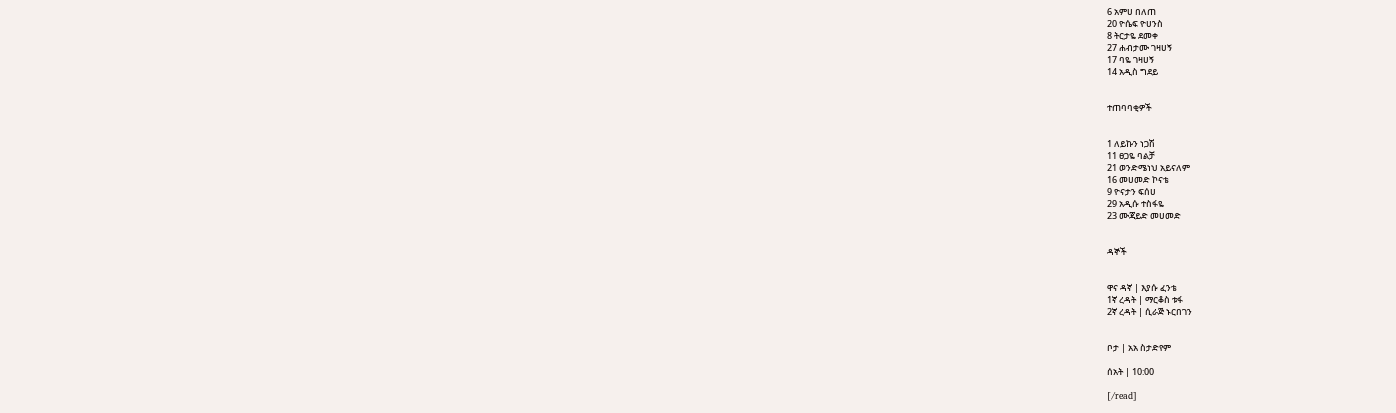6 አምሀ በለጠ
20 ዮሴፍ ዮሀንስ
8 ትርታዬ ደመቀ
27 ሐብታሙ ገዛሀኝ
17 ባዬ ገዛሀኝ
14 አዲስ ግደይ


ተጠባባቂዎች


1 ለይኩን ነጋሽ
11 ፀጋዬ ባልቻ
21 ወንድሜነህ አይናለም
16 መሀመድ ኮናቴ
9 ዮናታን ፍሰሀ
29 አዲሱ ተስፋዬ
23 ሙጃይድ መሀመድ


ዳኞች


ዋና ዳኛ | እያሱ ፈንቴ
1ኛ ረዳት | ማርቆስ ቱፋ
2ኛ ረዳት | ሲራጅ ኑርበገን


ቦታ | አአ ስታድየም

ሰአት | 10:00

[/read]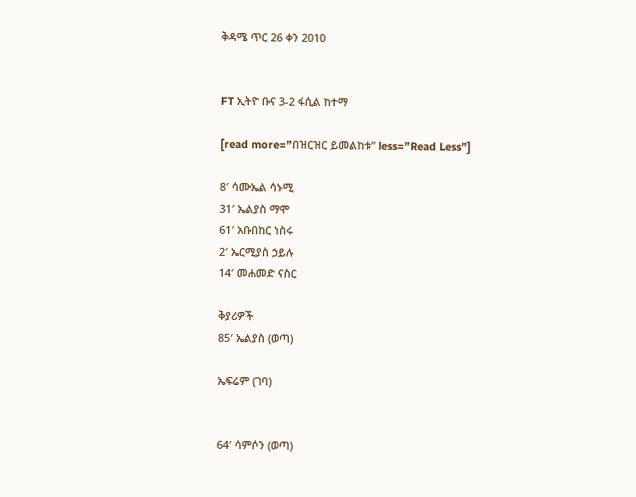ቅዳሜ ጥር 26 ቀን 2010


FT ኢትዮ ቡና 3-2 ፋሲል ከተማ

[read more=”በዝርዝር ይመልከቱ” less=”Read Less”]

8′ ሳሙኤል ሳኑሚ
31′ ኤልያስ ማሞ
61′ አቡበከር ነስሩ
2′ ኤርሚያስ ኃይሉ
14′ መሐመድ ናስር

ቅያሪዎች
85′ ኤልያስ (ወጣ)

ኤፍሬም (ገባ)


64′ ሳምሶን (ወጣ)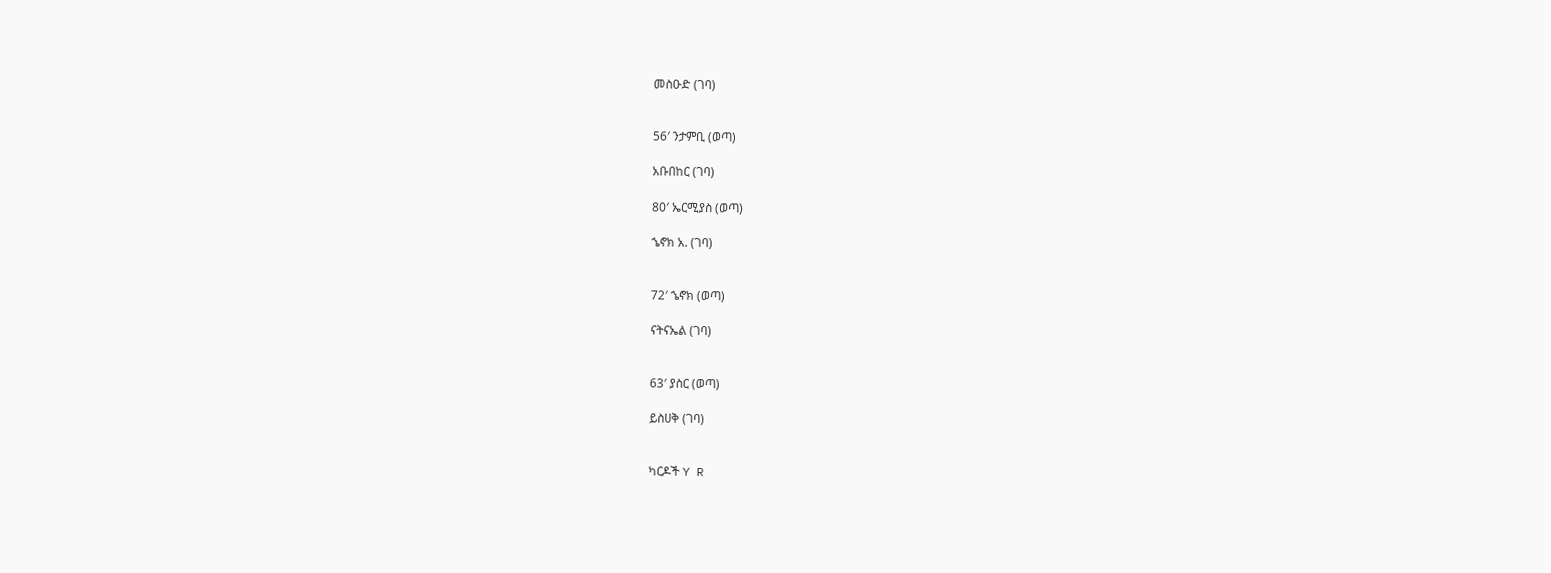መስዑድ (ገባ)


56′ ንታምቢ (ወጣ)

አቡበከር (ገባ)

80′ ኤርሚያስ (ወጣ)

ኄኖክ አ. (ገባ)


72′ ኄኖክ (ወጣ)

ናትናኤል (ገባ)


63′ ያስር (ወጣ)

ይስሀቅ (ገባ)


ካርዶች Y R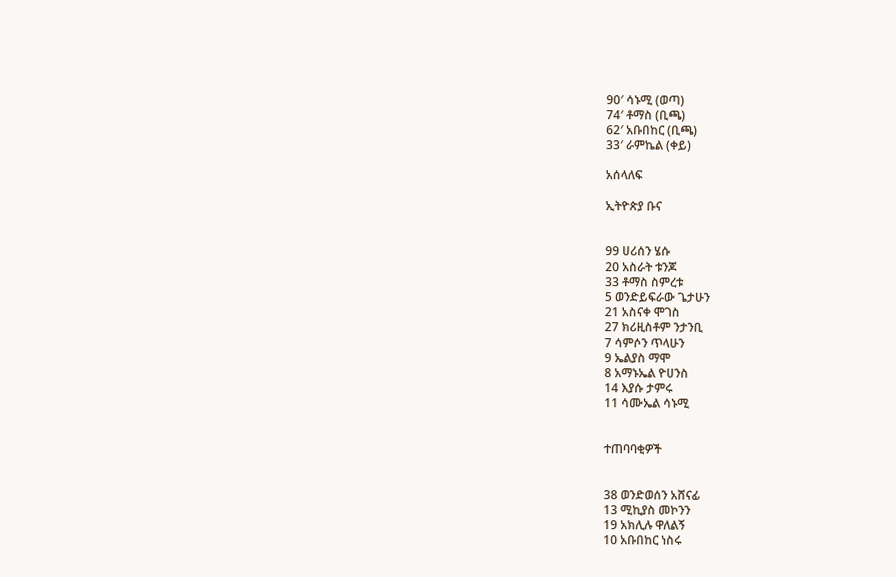90′ ሳኑሚ (ወጣ)
74′ ቶማስ (ቢጫ)
62′ አቡበከር (ቢጫ)
33′ ራምኬል (ቀይ)

አሰላለፍ

ኢትዮጵያ ቡና


99 ሀሪሰን ሄሱ
20 አስራት ቱንጆ
33 ቶማስ ስምረቱ
5 ወንድይፍራው ጌታሁን
21 አስናቀ ሞገስ
27 ክሪዚስቶም ንታንቢ
7 ሳምሶን ጥላሁን
9 ኤልያስ ማሞ
8 አማኑኤል ዮሀንስ
14 እያሱ ታምሩ
11 ሳሙኤል ሳኑሚ


ተጠባባቂዎች


38 ወንድወሰን አሸናፊ
13 ሚኪያስ መኮንን
19 አክሊሉ ዋለልኝ
10 አቡበከር ነስሩ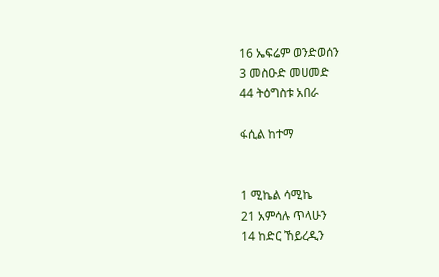16 ኤፍሬም ወንድወሰን
3 መስዑድ መሀመድ
44 ትዕግስቱ አበራ

ፋሲል ከተማ


1 ሚኬል ሳሚኬ
21 አምሳሉ ጥላሁን
14 ከድር ኸይረዲን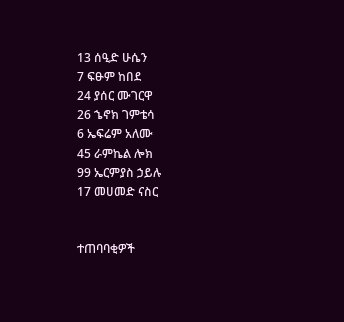13 ሰዒድ ሁሴን
7 ፍፁም ከበደ
24 ያሰር ሙገርዋ
26 ኄኖክ ገምቴሳ
6 ኤፍሬም አለሙ
45 ራምኬል ሎክ
99 ኤርምያስ ኃይሉ
17 መሀመድ ናስር


ተጠባባቂዎች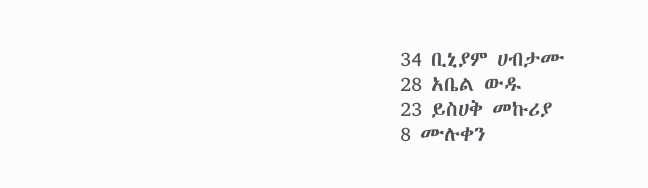34 ቢኒያም ሀብታሙ
28 አቤል ውዱ
23 ይስሀቅ መኩሪያ
8 ሙሉቀን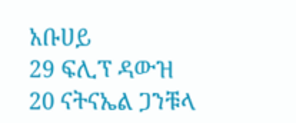አቡሀይ
29 ፍሊፕ ዳውዝ
20 ናትናኤል ጋንቹላ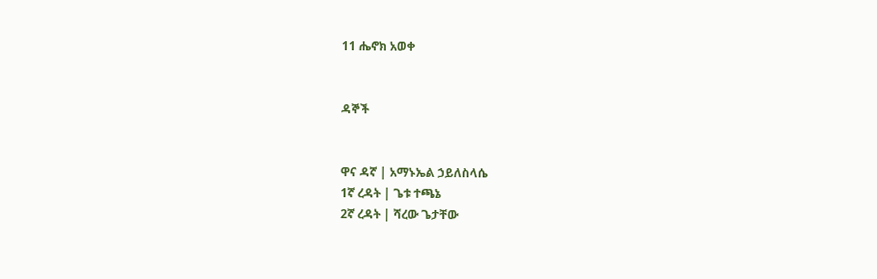11 ሔኖክ አወቀ


ዳኞች


ዋና ዳኛ | አማኑኤል ኃይለስላሴ
1ኛ ረዳት | ጌቱ ተጫኔ
2ኛ ረዳት | ሻረው ጌታቸው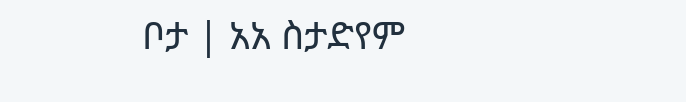ቦታ | አአ ስታድየም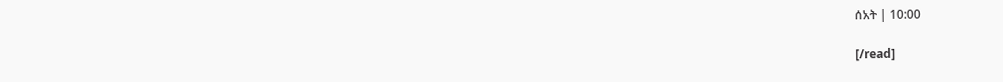ሰአት | 10:00

[/read]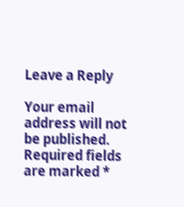Leave a Reply

Your email address will not be published. Required fields are marked *